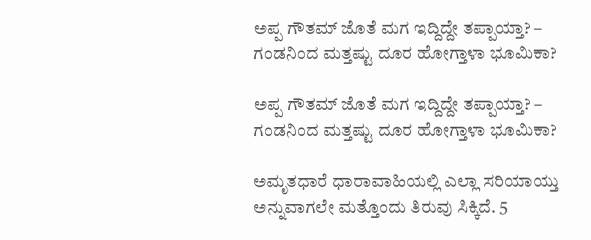ಅಪ್ಪ ಗೌತಮ್ ಜೊತೆ ಮಗ ಇದ್ದಿದ್ದೇ ತಪ್ಪಾಯ್ತಾ? – ಗಂಡನಿಂದ ಮತ್ತಷ್ಟು ದೂರ ಹೋಗ್ತಾಳಾ ಭೂಮಿಕಾ?

ಅಪ್ಪ ಗೌತಮ್ ಜೊತೆ ಮಗ ಇದ್ದಿದ್ದೇ ತಪ್ಪಾಯ್ತಾ? – ಗಂಡನಿಂದ ಮತ್ತಷ್ಟು ದೂರ ಹೋಗ್ತಾಳಾ ಭೂಮಿಕಾ?

ಅಮೃತಧಾರೆ ಧಾರಾವಾಹಿಯಲ್ಲಿ ಎಲ್ಲಾ ಸರಿಯಾಯ್ತು ಅನ್ನುವಾಗಲೇ ಮತ್ತೊಂದು ತಿರುವು ಸಿಕ್ಕಿದೆ. 5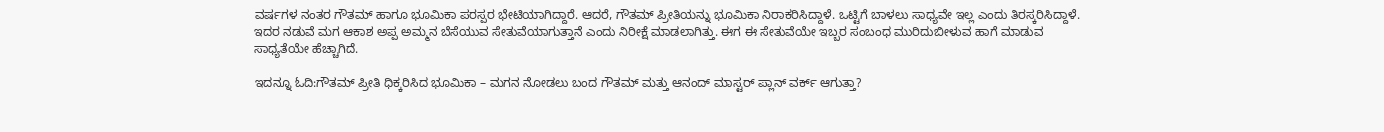ವರ್ಷಗಳ ನಂತರ ಗೌತಮ್ ಹಾಗೂ ಭೂಮಿಕಾ ಪರಸ್ಪರ ಭೇಟಿಯಾಗಿದ್ದಾರೆ. ಆದರೆ, ಗೌತಮ್ ಪ್ರೀತಿಯನ್ನು ಭೂಮಿಕಾ ನಿರಾಕರಿಸಿದ್ದಾಳೆ. ಒಟ್ಟಿಗೆ ಬಾಳಲು ಸಾಧ್ಯವೇ ಇಲ್ಲ ಎಂದು ತಿರಸ್ಕರಿಸಿದ್ದಾಳೆ. ಇದರ ನಡುವೆ ಮಗ ಆಕಾಶ ಅಪ್ಪ ಅಮ್ಮನ ಬೆಸೆಯುವ ಸೇತುವೆಯಾಗುತ್ತಾನೆ ಎಂದು ನಿರೀಕ್ಷೆ ಮಾಡಲಾಗಿತ್ತು. ಈಗ ಈ ಸೇತುವೆಯೇ ಇಬ್ಬರ ಸಂಬಂಧ ಮುರಿದುಬೀಳುವ ಹಾಗೆ ಮಾಡುವ ಸಾಧ್ಯತೆಯೇ ಹೆಚ್ಚಾಗಿದೆ.

ಇದನ್ನೂ ಓದಿ:ಗೌತಮ್ ಪ್ರೀತಿ ಧಿಕ್ಕರಿಸಿದ ಭೂಮಿಕಾ – ಮಗನ ನೋಡಲು ಬಂದ ಗೌತಮ್ ಮತ್ತು ಆನಂದ್ ಮಾಸ್ಟರ್ ಪ್ಲಾನ್ ವರ್ಕ್ ಆಗುತ್ತಾ?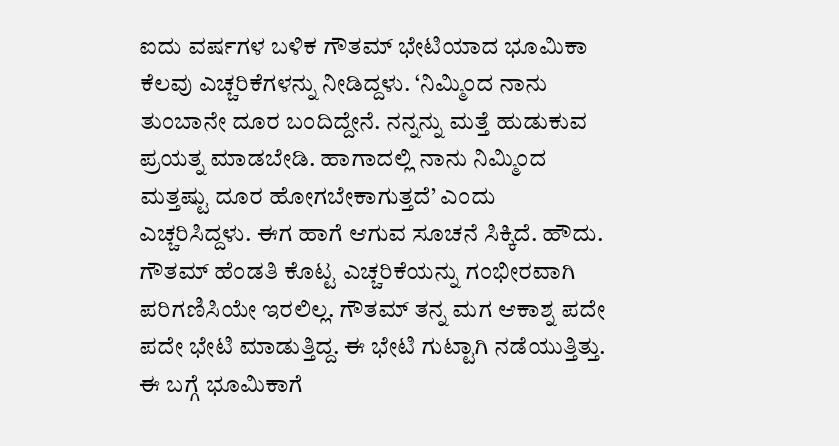ಐದು ವರ್ಷಗಳ ಬಳಿಕ ಗೌತಮ್ ಭೇಟಿಯಾದ ಭೂಮಿಕಾ ಕೆಲವು ಎಚ್ಚರಿಕೆಗಳನ್ನು ನೀಡಿದ್ದಳು. ‘ನಿಮ್ಮಿಂದ ನಾನು ತುಂಬಾನೇ ದೂರ ಬಂದಿದ್ದೇನೆ. ನನ್ನನ್ನು ಮತ್ತೆ ಹುಡುಕುವ ಪ್ರಯತ್ನ ಮಾಡಬೇಡಿ. ಹಾಗಾದಲ್ಲಿ ನಾನು ನಿಮ್ಮಿಂದ ಮತ್ತಷ್ಟು ದೂರ ಹೋಗಬೇಕಾಗುತ್ತದೆ’ ಎಂದು ಎಚ್ಚರಿಸಿದ್ದಳು. ಈಗ ಹಾಗೆ ಆಗುವ ಸೂಚನೆ ಸಿಕ್ಕಿದೆ. ಹೌದು. ಗೌತಮ್ ಹೆಂಡತಿ ಕೊಟ್ಟ ಎಚ್ಚರಿಕೆಯನ್ನು ಗಂಭೀರವಾಗಿ ಪರಿಗಣಿಸಿಯೇ ಇರಲಿಲ್ಲ. ಗೌತಮ್ ತನ್ನ ಮಗ ಆಕಾಶ್ನ ಪದೇ ಪದೇ ಭೇಟಿ ಮಾಡುತ್ತಿದ್ದ. ಈ ಭೇಟಿ ಗುಟ್ಟಾಗಿ ನಡೆಯುತ್ತಿತ್ತು. ಈ ಬಗ್ಗೆ ಭೂಮಿಕಾಗೆ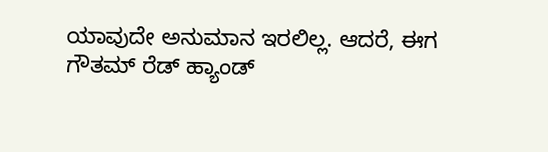ಯಾವುದೇ ಅನುಮಾನ ಇರಲಿಲ್ಲ. ಆದರೆ, ಈಗ ಗೌತಮ್ ರೆಡ್ ಹ್ಯಾಂಡ್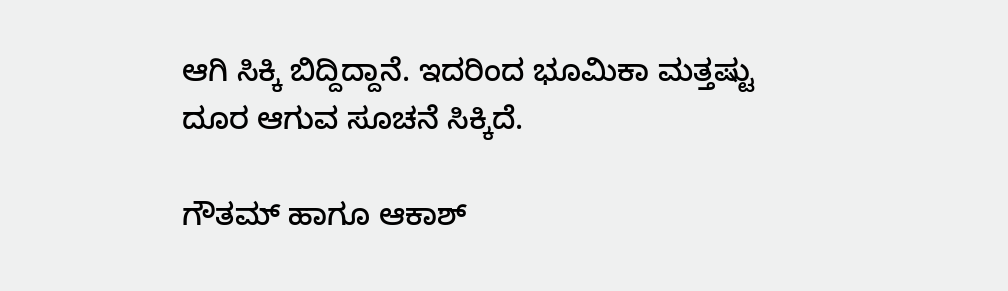ಆಗಿ ಸಿಕ್ಕಿ ಬಿದ್ದಿದ್ದಾನೆ. ಇದರಿಂದ ಭೂಮಿಕಾ ಮತ್ತಷ್ಟು ದೂರ ಆಗುವ ಸೂಚನೆ ಸಿಕ್ಕಿದೆ.

ಗೌತಮ್ ಹಾಗೂ ಆಕಾಶ್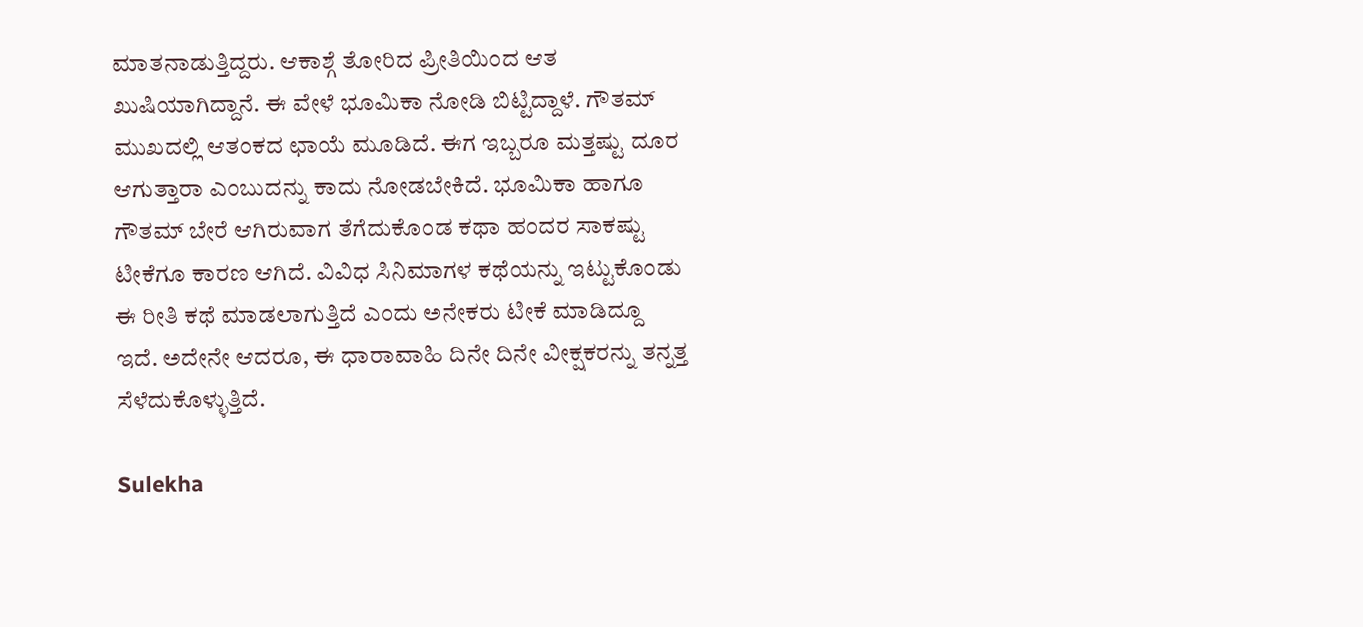ಮಾತನಾಡುತ್ತಿದ್ದರು. ಆಕಾಶ್ಗೆ ತೋರಿದ ಪ್ರೀತಿಯಿಂದ ಆತ ಖುಷಿಯಾಗಿದ್ದಾನೆ. ಈ ವೇಳೆ ಭೂಮಿಕಾ ನೋಡಿ ಬಿಟ್ಟಿದ್ದಾಳೆ. ಗೌತಮ್ ಮುಖದಲ್ಲಿ ಆತಂಕದ ಛಾಯೆ ಮೂಡಿದೆ. ಈಗ ಇಬ್ಬರೂ ಮತ್ತಷ್ಟು ದೂರ ಆಗುತ್ತಾರಾ ಎಂಬುದನ್ನು ಕಾದು ನೋಡಬೇಕಿದೆ. ಭೂಮಿಕಾ ಹಾಗೂ ಗೌತಮ್ ಬೇರೆ ಆಗಿರುವಾಗ ತೆಗೆದುಕೊಂಡ ಕಥಾ ಹಂದರ ಸಾಕಷ್ಟು ಟೀಕೆಗೂ ಕಾರಣ ಆಗಿದೆ. ವಿವಿಧ ಸಿನಿಮಾಗಳ ಕಥೆಯನ್ನು ಇಟ್ಟುಕೊಂಡು ಈ ರೀತಿ ಕಥೆ ಮಾಡಲಾಗುತ್ತಿದೆ ಎಂದು ಅನೇಕರು ಟೀಕೆ ಮಾಡಿದ್ದೂ ಇದೆ. ಅದೇನೇ ಆದರೂ, ಈ ಧಾರಾವಾಹಿ ದಿನೇ ದಿನೇ ವೀಕ್ಷಕರನ್ನು ತನ್ನತ್ತ ಸೆಳೆದುಕೊಳ್ಳುತ್ತಿದೆ.

Sulekha